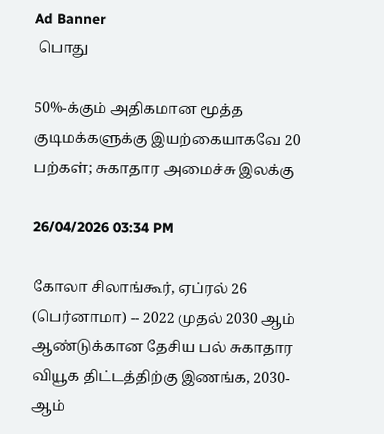Ad Banner
 பொது

50%-க்கும் அதிகமான மூத்த குடிமக்களுக்கு இயற்கையாகவே 20 பற்கள்; சுகாதார அமைச்சு இலக்கு

26/04/2026 03:34 PM

கோலா சிலாங்கூர், ஏப்ரல் 26 (பெர்னாமா) -- 2022 முதல் 2030 ஆம் ஆண்டுக்கான தேசிய பல் சுகாதார வியூக திட்டத்திற்கு இணங்க, 2030-ஆம்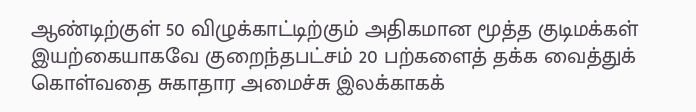ஆண்டிற்குள் 50 விழுக்காட்டிற்கும் அதிகமான மூத்த குடிமக்கள் இயற்கையாகவே குறைந்தபட்சம் 20 பற்களைத் தக்க வைத்துக் கொள்வதை சுகாதார அமைச்சு இலக்காகக்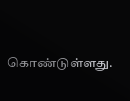கொண்டுள்ளது.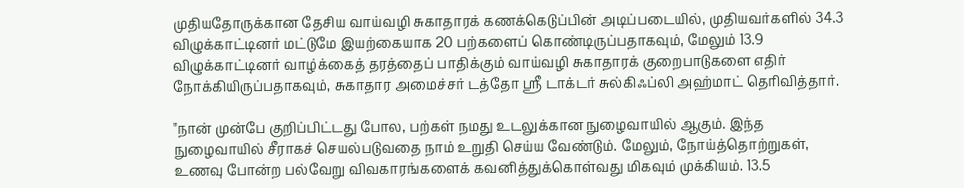முதியதோருக்கான தேசிய வாய்வழி சுகாதாரக் கணக்கெடுப்பின் அடிப்படையில், முதியவர்களில் 34.3 விழுக்காட்டினர் மட்டுமே இயற்கையாக 20 பற்களைப் கொண்டிருப்பதாகவும், மேலும் 13.9 விழுக்காட்டினர் வாழ்க்கைத் தரத்தைப் பாதிக்கும் வாய்வழி சுகாதாரக் குறைபாடுகளை எதிர் நோக்கியிருப்பதாகவும், சுகாதார அமைச்சர் டத்தோ ஶ்ரீ டாக்டர் சுல்கிஃப்லி அஹ்மாட் தெரிவித்தார்.

"நான் முன்பே குறிப்பிட்டது போல, பற்கள் நமது உடலுக்கான நுழைவாயில் ஆகும். இந்த நுழைவாயில் சீராகச் செயல்படுவதை நாம் உறுதி செய்ய வேண்டும். மேலும், நோய்த்தொற்றுகள், உணவு போன்ற பல்வேறு விவகாரங்களைக் கவனித்துக்கொள்வது மிகவும் முக்கியம். 13.5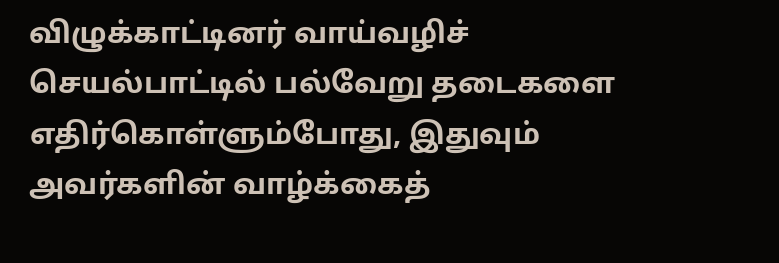விழுக்காட்டினர் வாய்வழிச் செயல்பாட்டில் பல்வேறு தடைகளை எதிர்கொள்ளும்போது, இதுவும் அவர்களின் வாழ்க்கைத்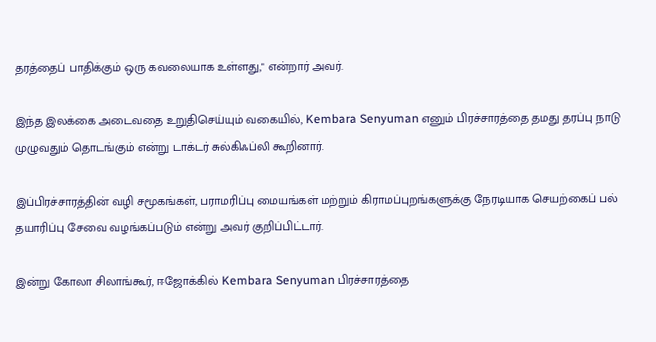தரத்தைப் பாதிக்கும் ஒரு கவலையாக உள்ளது," என்றார் அவர்.

இந்த இலக்கை அடைவதை உறுதிசெய்யும் வகையில், Kembara Senyuman எனும் பிரச்சாரத்தை தமது தரப்பு நாடு முழுவதும் தொடங்கும் என்று டாக்டர் சுல்கிஃப்லி கூறினார்.

இப்பிரச்சாரத்தின் வழி சமூகங்கள், பராமரிப்பு மையங்கள் மற்றும் கிராமப்புறங்களுக்கு நேரடியாக செயற்கைப் பல் தயாரிப்பு சேவை வழங்கப்படும் என்று அவர் குறிப்பிட்டார்.

இன்று கோலா சிலாங்கூர், ஈஜோக்கில் Kembara Senyuman பிரச்சாரத்தை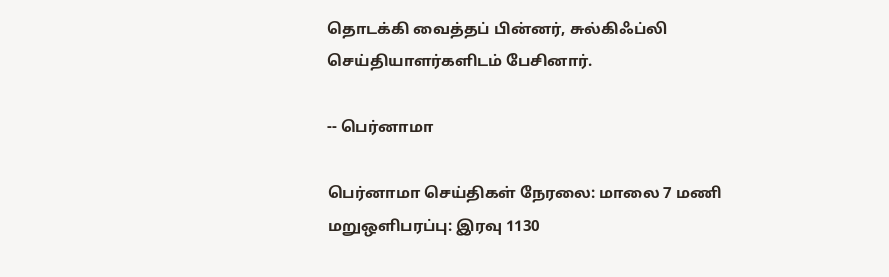தொடக்கி வைத்தப் பின்னர், சுல்கிஃப்லி செய்தியாளர்களிடம் பேசினார்.

-- பெர்னாமா

பெர்னாமா செய்திகள் நேரலை: மாலை 7 மணி மறுஒளிபரப்பு: இரவு 1130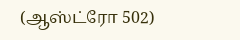(ஆஸ்ட்ரோ 502)